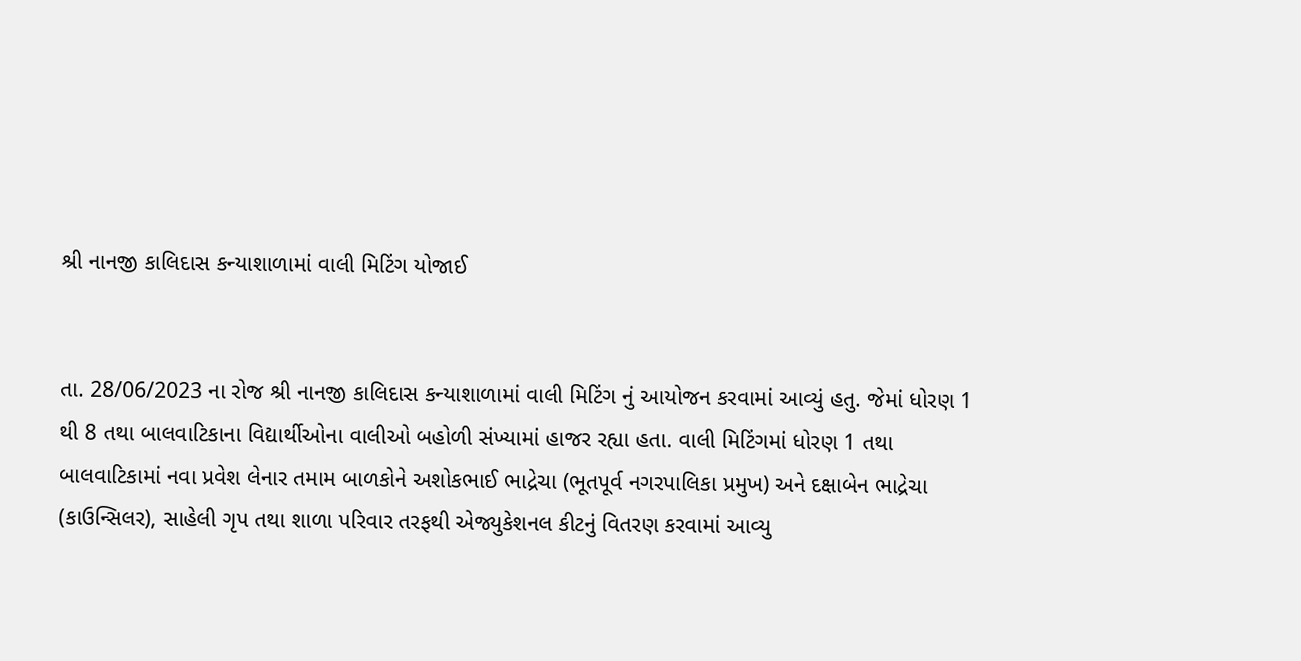શ્રી નાનજી કાલિદાસ કન્યાશાળામાં વાલી મિટિંગ યોજાઈ


તા. 28/06/2023 ના રોજ શ્રી નાનજી કાલિદાસ કન્યાશાળામાં વાલી મિટિંગ નું આયોજન કરવામાં આવ્યું હતુ. જેમાં ધોરણ 1 થી 8 તથા બાલવાટિકાના વિદ્યાર્થીઓના વાલીઓ બહોળી સંખ્યામાં હાજર રહ્યા હતા. વાલી મિટિંગમાં ધોરણ 1 તથા બાલવાટિકામાં નવા પ્રવેશ લેનાર તમામ બાળકોને અશોકભાઈ ભાદ્રેચા (ભૂતપૂર્વ નગરપાલિકા પ્રમુખ) અને દક્ષાબેન ભાદ્રેચા (કાઉન્સિલર), સાહેલી ગૃપ તથા શાળા પરિવાર તરફથી એજ્યુકેશનલ કીટનું વિતરણ કરવામાં આવ્યુ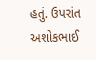હતું. ઉપરાંત અશોકભાઈ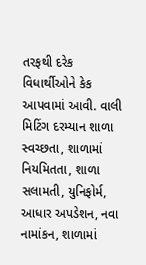તરફથી દરેક વિધાર્થીઓને કેક આપવામાં આવી. વાલી મિટિંગ દરમ્યાન શાળા સ્વચ્છતા, શાળામાં નિયમિતતા, શાળા સલામતી, યુનિફોર્મ, આધાર અપડેશન, નવા નામાંકન, શાળામાં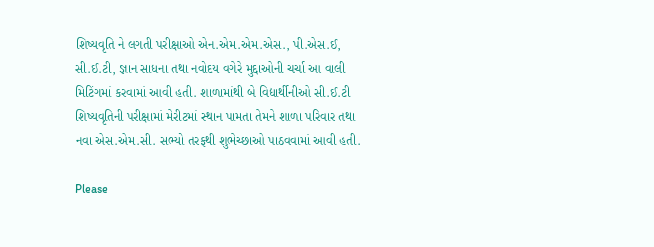શિષ્યવૃતિ ને લગતી પરીક્ષાઓ એન.એમ.એમ.એસ., પી.એસ.ઈ, સી.ઈ.ટી, જ્ઞાન સાધના તથા નવોદય વગેરે મુદ્દાઓની ચર્ચા આ વાલી મિટિંગમાં કરવામાં આવી હતી. શાળામાંથી બે વિદ્યાર્થીનીઓ સી.ઈ.ટી શિષ્યવૃતિની પરીક્ષામાં મેરીટમાં સ્થાન પામતા તેમને શાળા પરિવાર તથા નવા એસ.એમ.સી. સભ્યો તરફથી શુભેચ્છાઓ પાઠવવામાં આવી હતી.

Please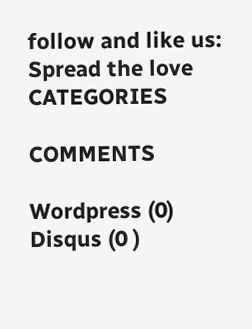follow and like us:
Spread the love
CATEGORIES

COMMENTS

Wordpress (0)
Disqus (0 )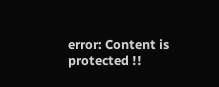error: Content is protected !!